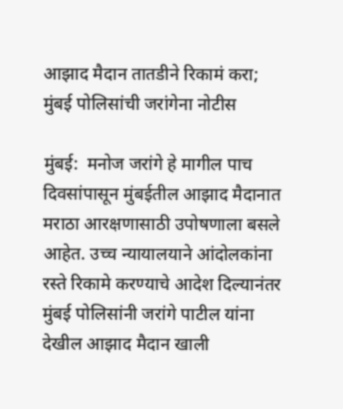आझाद मैदान तातडीने रिकामं करा; मुंबई पोलिसांची जरांगेना नोटीस

मुंबई:  मनोज जरांगे हे मागील पाच दिवसांपासून मुंबईतील आझाद मैदानात मराठा आरक्षणासाठी उपोषणाला बसले आहेत. उच्च न्यायालयाने आंदोलकांना रस्ते रिकामे करण्याचे आदेश दिल्यानंतर मुंबई पोलिसांनी जरांगे पाटील यांना देखील आझाद मैदान खाली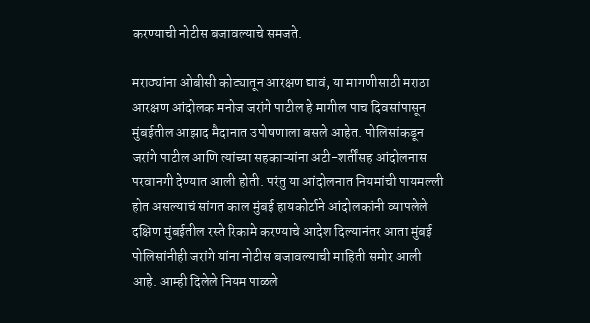करण्याची नोटीस बजावल्याचे समजते.

मराठ्यांना ओबीसी कोट्यातून आरक्षण द्यावं, या मागणीसाठी मराठा आरक्षण आंदोलक मनोज जरांगे पाटील हे मागील पाच दिवसांपासून मुंबईतील आझाद मैदानात उपोषणाला बसले आहेत. पोलिसांकडून जरांगे पाटील आणि त्यांच्या सहकाऱ्यांना अटी-शर्तींसह आंदोलनास परवानगी देण्यात आली होती. परंतु या आंदोलनात नियमांची पायमल्ली होत असल्याचं सांगत काल मुंबई हायकोर्टाने आंदोलकांनी व्यापलेले दक्षिण मुंबईतील रस्ते रिकामे करण्याचे आदेश दिल्यानंतर आता मुंबई पोलिसांनीही जरांगे यांना नोटीस बजावल्याची माहिती समोर आली आहे. आम्ही दिलेले नियम पाळले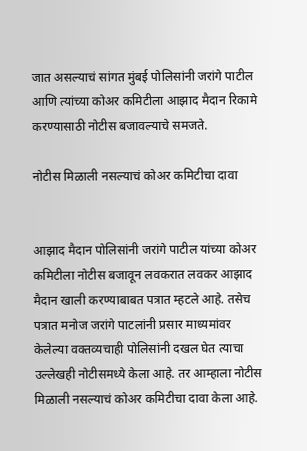जात असल्याचं सांगत मुंबई पोलिसांनी जरांगे पाटील आणि त्यांच्या कोअर कमिटीला आझाद मैदान रिकामे करण्यासाठी नोटीस बजावल्याचे समजते.

नोटीस मिळाली नसल्याचं कोअर कमिटीचा दावा


आझाद मैदान पोलिसांनी जरांगे पाटील यांच्या कोअर कमिटीला नोटीस बजावून लवकरात लवकर आझाद मैदान खाली करण्याबाबत पत्रात म्हटले आहे. तसेच पत्रात मनोज जरांगे पाटलांनी प्रसार माध्यमांवर केलेल्या वक्तव्यचाही पोलिसांनी दखल घेत त्याचा उल्लेखही नोटीसमध्ये केला आहे. तर आम्हाला नोटीस मिळाली नसल्याचं कोअर कमिटीचा दावा केला आहे.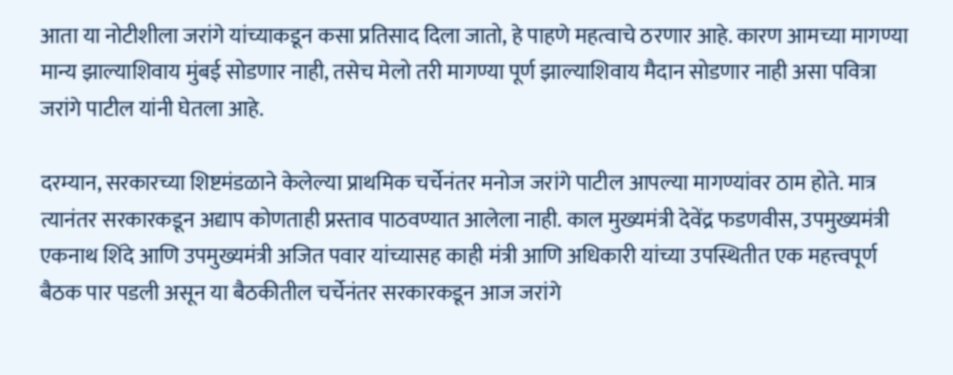आता या नोटीशीला जरांगे यांच्याकडून कसा प्रतिसाद दिला जातो, हे पाहणे महत्वाचे ठरणार आहे. कारण आमच्या मागण्या मान्य झाल्याशिवाय मुंबई सोडणार नाही, तसेच मेलो तरी मागण्या पूर्ण झाल्याशिवाय मैदान सोडणार नाही असा पवित्रा जरांगे पाटील यांनी घेतला आहे.

दरम्यान, सरकारच्या शिष्टमंडळाने केलेल्या प्राथमिक चर्चेनंतर मनोज जरांगे पाटील आपल्या मागण्यांवर ठाम होते. मात्र त्यानंतर सरकारकडून अद्याप कोणताही प्रस्ताव पाठवण्यात आलेला नाही. काल मुख्यमंत्री देवेंद्र फडणवीस, उपमुख्यमंत्री एकनाथ शिंदे आणि उपमुख्यमंत्री अजित पवार यांच्यासह काही मंत्री आणि अधिकारी यांच्या उपस्थितीत एक महत्त्वपूर्ण बैठक पार पडली असून या बैठकीतील चर्चेनंतर सरकारकडून आज जरांगे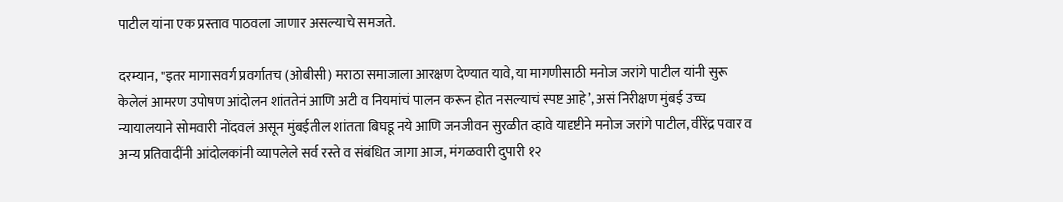पाटील यांना एक प्रस्ताव पाठवला जाणार असल्याचे समजते.

दरम्यान, "इतर मागासवर्ग प्रवर्गातच (ओबीसी) मराठा समाजाला आरक्षण देण्यात यावे, या मागणीसाठी मनोज जरांगे पाटील यांनी सुरू केलेलं आमरण उपोषण आंदोलन शांततेनं आणि अटी व नियमांचं पालन करून होत नसल्याचं स्पष्ट आहे’, असं निरीक्षण मुंबई उच्च न्यायालयाने सोमवारी नोंदवलं असून मुंबईतील शांतता बिघडू नये आणि जनजीवन सुरळीत व्हावे यादृष्टीने मनोज जरांगे पाटील, वीरेंद्र पवार व अन्य प्रतिवादींनी आंदोलकांनी व्यापलेले सर्व रस्ते व संबंधित जागा आज, मंगळवारी दुपारी १२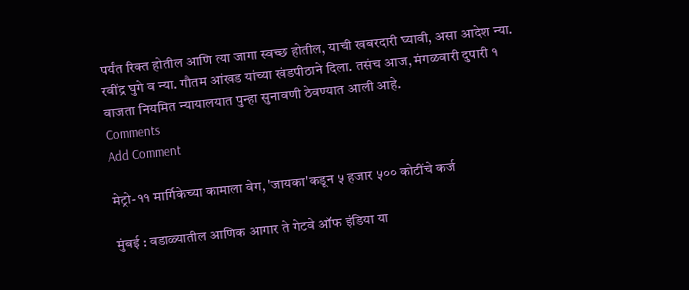पर्यंत रिक्त होतील आणि त्या जागा स्वच्छ होतील, याची खबरदारी घ्यावी, असा आदेश न्या. रवींद्र घुगे व न्या. गौतम आंखड यांच्या खंडपीठाने दिला. तसंच आज, मंगळवारी दुपारी १ वाजता नियमित न्यायालयात पुन्हा सुनावणी ठेवण्यात आली आहे.
Comments
Add Comment

मेट्रो-११ मार्गिकेच्या कामाला वेग, 'जायका'कडून ५ हजार ५०० कोटींचे कर्ज

मुंबई : वडाळ्यातील आणिक आगार ते गेटवे ऑफ इंडिया या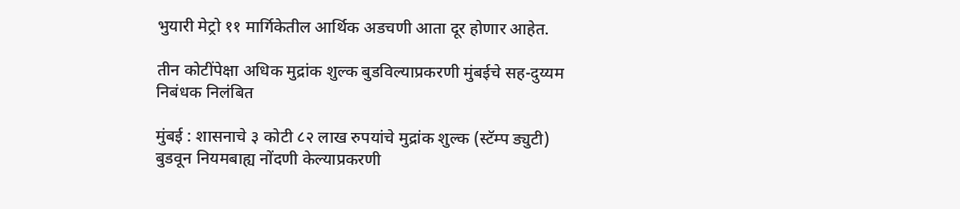भुयारी मेट्रो ११ मार्गिकेतील आर्थिक अडचणी आता दूर होणार आहेत.

तीन कोटींपेक्षा अधिक मुद्रांक शुल्क बुडविल्याप्रकरणी मुंबईचे सह-दुय्यम निबंधक निलंबित

मुंबई : शासनाचे ३ कोटी ८२ लाख रुपयांचे मुद्रांक शुल्क (स्टॅम्प ड्युटी) बुडवून नियमबाह्य नोंदणी केल्याप्रकरणी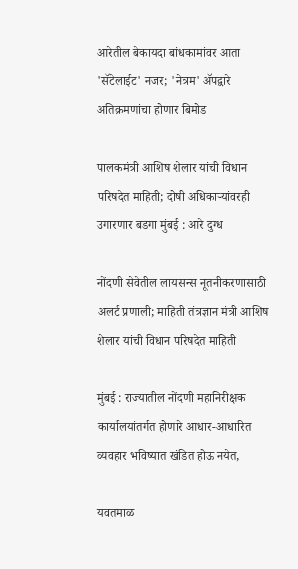आरेतील बेकायदा बांधकामांवर आता 'सॅटेलाईट' नजर; 'नेत्रम' ॲपद्वारे अतिक्रमणांचा होणार बिमोड

पालकमंत्री आशिष शेलार यांची विधान परिषदेत माहिती; दोषी अधिकाऱ्यांवरही उगारणार बडगा मुंबई : आरे दुग्ध

नोंदणी सेवेतील लायसन्स नूतनीकरणासाठी अलर्ट प्रणाली; माहिती तंत्रज्ञान मंत्री आशिष शेलार यांची विधान परिषदेत माहिती

मुंबई : राज्यातील नोंदणी महानिरीक्षक कार्यालयांतर्गत होणारे आधार-आधारित व्यवहार भविष्यात खंडित होऊ नयेत,

यवतमाळ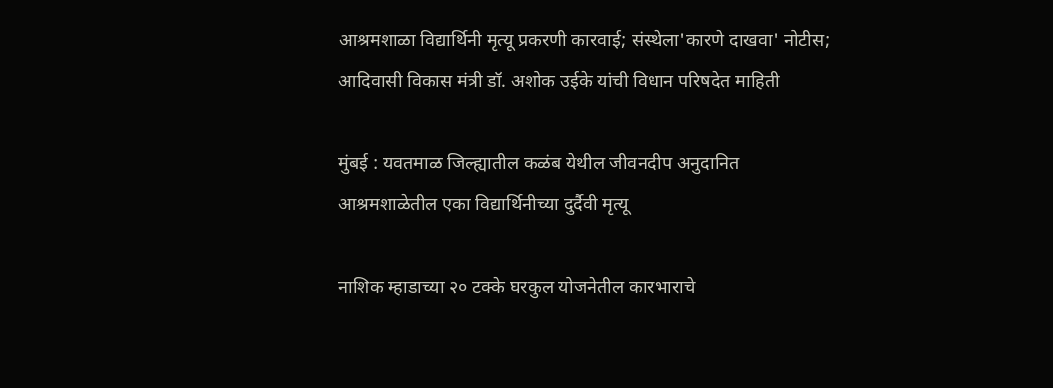आश्रमशाळा विद्यार्थिनी मृत्यू प्रकरणी कारवाई; संस्थेला'कारणे दाखवा' नोटीस; आदिवासी विकास मंत्री डॉ. अशोक उईके यांची विधान परिषदेत माहिती

मुंबई : यवतमाळ जिल्ह्यातील कळंब येथील जीवनदीप अनुदानित आश्रमशाळेतील एका विद्यार्थिनीच्या दुर्दैवी मृत्यू

नाशिक म्हाडाच्या २० टक्के घरकुल योजनेतील कारभाराचे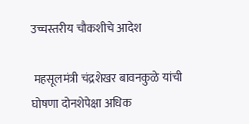उच्चस्तरीय चौकशीचे आदेश

 महसूलमंत्री चंद्रशेखर बावनकुळे यांची घोषणा दोनशेपेक्षा अधिक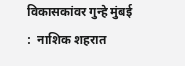विकासकांवर गुन्हे मुंबई :  नाशिक शहरात